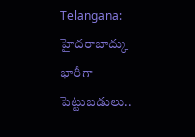Telangana: హైదరాబాద్కు భారీగా పెట్టుబడులు..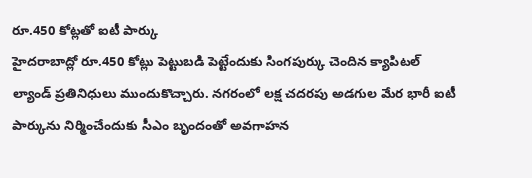రూ.450 కోట్లతో ఐటీ పార్కు
హైదరాబాద్లో రూ.450 కోట్లు పెట్టుబడి పెట్టేందుకు సింగపుర్కు చెందిన క్యాపిటల్ ల్యాండ్ ప్రతినిధులు ముందుకొచ్చారు. నగరంలో లక్ష చదరపు అడగుల మేర భారీ ఐటీ పార్కును నిర్మించేందుకు సీఎం బృందంతో అవగాహన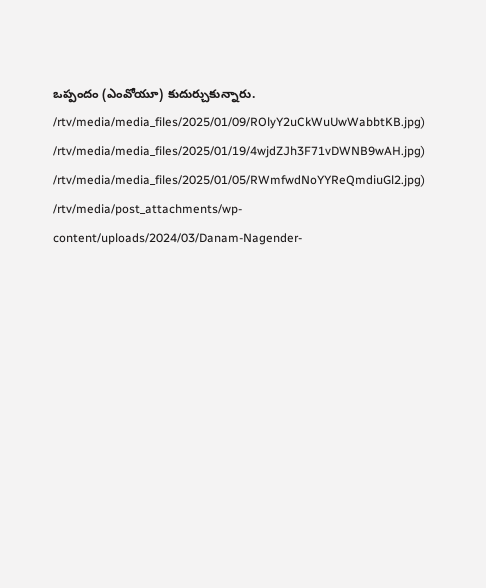ఒప్పందం (ఎంవోయూ) కుదుర్చుకున్నారు.
/rtv/media/media_files/2025/01/09/ROlyY2uCkWuUwWabbtKB.jpg)
/rtv/media/media_files/2025/01/19/4wjdZJh3F71vDWNB9wAH.jpg)
/rtv/media/media_files/2025/01/05/RWmfwdNoYYReQmdiuGl2.jpg)
/rtv/media/post_attachments/wp-content/uploads/2024/03/Danam-Nagender-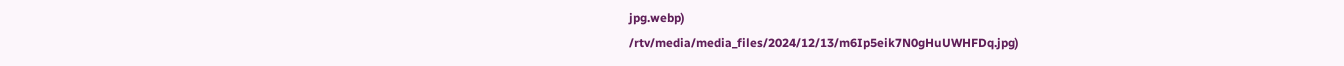jpg.webp)
/rtv/media/media_files/2024/12/13/m6Ip5eik7N0gHuUWHFDq.jpg)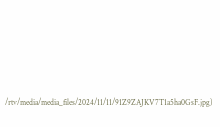/rtv/media/media_files/2024/11/11/91Z9ZAJKV7T1a5ha0GsF.jpg)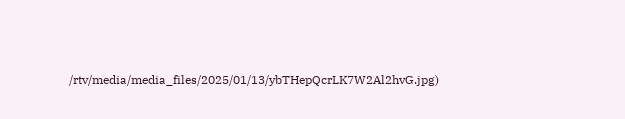/rtv/media/media_files/2025/01/13/ybTHepQcrLK7W2Al2hvG.jpg)